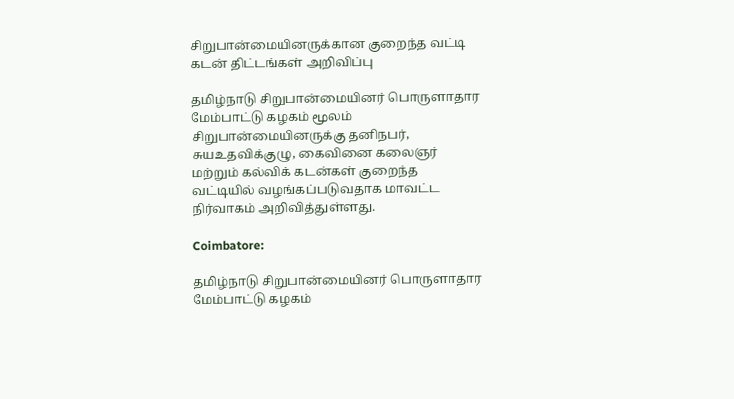சிறுபான்மையினருக்கான குறைந்த வட்டி கடன் திட்டங்கள் அறிவிப்பு

தமிழ்நாடு சிறுபான்மையினர் பொருளாதார மேம்பாட்டு கழகம் மூலம் சிறுபான்மையினருக்கு தனிநபர், சுயஉதவிக்குழு, கைவினை கலைஞர் மற்றும் கல்விக் கடன்கள் குறைந்த வட்டியில் வழங்கப்படுவதாக மாவட்ட நிர்வாகம் அறிவித்துள்ளது.

Coimbatore:

தமிழ்நாடு சிறுபான்மையினர் பொருளாதார மேம்பாட்டு கழகம்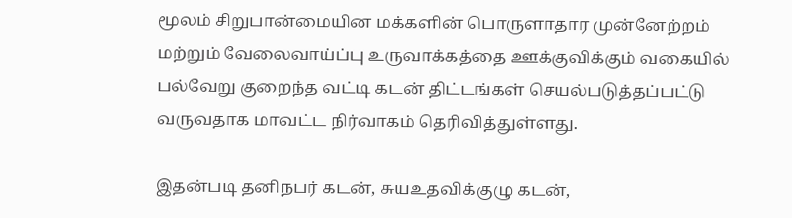மூலம் சிறுபான்மையின மக்களின் பொருளாதார முன்னேற்றம் மற்றும் வேலைவாய்ப்பு உருவாக்கத்தை ஊக்குவிக்கும் வகையில் பல்வேறு குறைந்த வட்டி கடன் திட்டங்கள் செயல்படுத்தப்பட்டு வருவதாக மாவட்ட நிர்வாகம் தெரிவித்துள்ளது.

இதன்படி தனிநபர் கடன், சுயஉதவிக்குழு கடன்,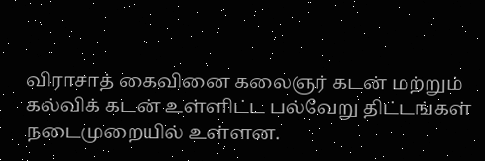விராசாத் கைவினை கலைஞர் கடன் மற்றும் கல்விக் கடன் உள்ளிட்ட பல்வேறு திட்டங்கள் நடைமுறையில் உள்ளன.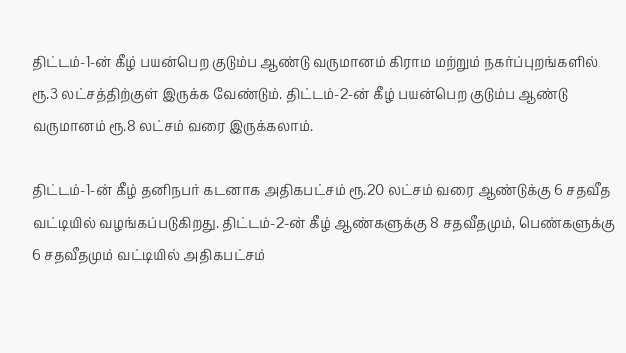திட்டம்-1-ன் கீழ் பயன்பெற குடும்ப ஆண்டு வருமானம் கிராம மற்றும் நகர்ப்புறங்களில் ரூ.3 லட்சத்திற்குள் இருக்க வேண்டும். திட்டம்-2-ன் கீழ் பயன்பெற குடும்ப ஆண்டு வருமானம் ரூ.8 லட்சம் வரை இருக்கலாம்.

திட்டம்-1-ன் கீழ் தனிநபர் கடனாக அதிகபட்சம் ரூ.20 லட்சம் வரை ஆண்டுக்கு 6 சதவீத வட்டியில் வழங்கப்படுகிறது. திட்டம்-2-ன் கீழ் ஆண்களுக்கு 8 சதவீதமும், பெண்களுக்கு 6 சதவீதமும் வட்டியில் அதிகபட்சம்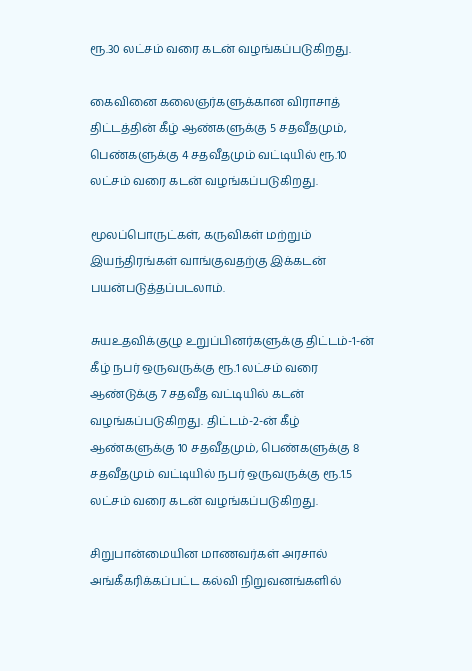ரூ.30 லட்சம் வரை கடன் வழங்கப்படுகிறது.

கைவினை கலைஞர்களுக்கான விராசாத் திட்டத்தின் கீழ் ஆண்களுக்கு 5 சதவீதமும், பெண்களுக்கு 4 சதவீதமும் வட்டியில் ரூ.10 லட்சம் வரை கடன் வழங்கப்படுகிறது.

மூலப்பொருட்கள், கருவிகள் மற்றும் இயந்திரங்கள் வாங்குவதற்கு இக்கடன் பயன்படுத்தப்படலாம்.

சுயஉதவிக்குழு உறுப்பினர்களுக்கு திட்டம்-1-ன் கீழ் நபர் ஒருவருக்கு ரூ.1 லட்சம் வரை ஆண்டுக்கு 7 சதவீத வட்டியில் கடன் வழங்கப்படுகிறது. திட்டம்-2-ன் கீழ் ஆண்களுக்கு 10 சதவீதமும், பெண்களுக்கு 8 சதவீதமும் வட்டியில் நபர் ஒருவருக்கு ரூ.1.5 லட்சம் வரை கடன் வழங்கப்படுகிறது.

சிறுபான்மையின மாணவர்கள் அரசால் அங்கீகரிக்கப்பட்ட கல்வி நிறுவனங்களில்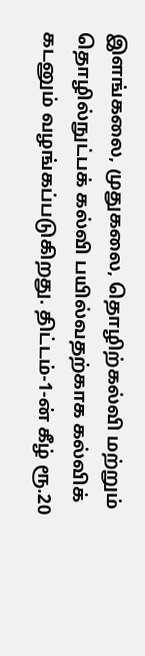இளங்கலை, முதுகலை, தொழிற்கல்வி மற்றும் தொழில்நுட்பக் கல்வி பயில்வதற்காக கல்விக் கடனும் வழங்கப்படுகிறது. திட்டம்-1-ன் கீழ் ரூ.20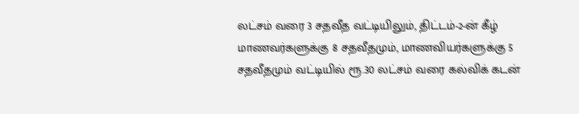லட்சம் வரை 3 சதவீத வட்டியிலும், திட்டம்-2-ன் கீழ் மாணவர்களுக்கு 8 சதவீதமும், மாணவியர்களுக்கு 5 சதவீதமும் வட்டியில் ரூ.30 லட்சம் வரை கல்விக் கடன்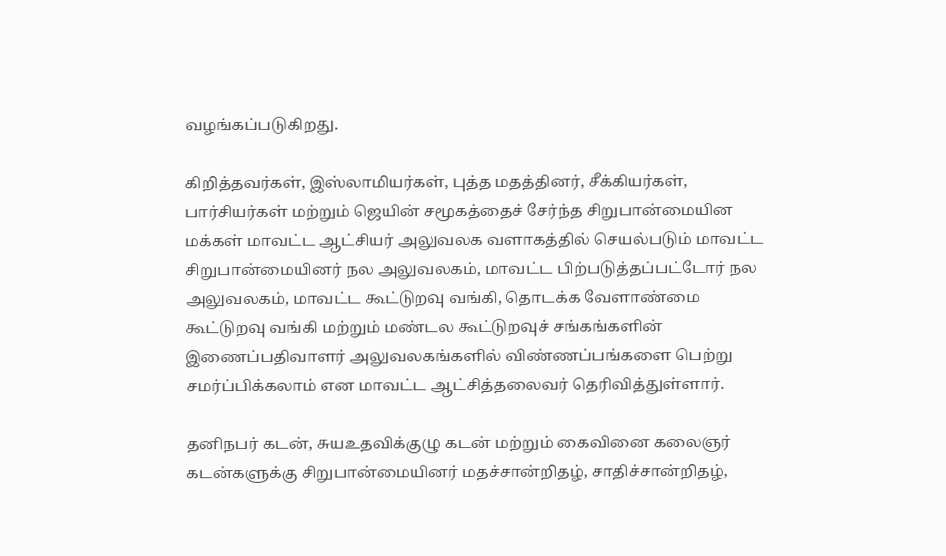வழங்கப்படுகிறது.

கிறித்தவர்கள், இஸ்லாமியர்கள், புத்த மதத்தினர், சீக்கியர்கள், பார்சியர்கள் மற்றும் ஜெயின் சமூகத்தைச் சேர்ந்த சிறுபான்மையின மக்கள் மாவட்ட ஆட்சியர் அலுவலக வளாகத்தில் செயல்படும் மாவட்ட சிறுபான்மையினர் நல அலுவலகம், மாவட்ட பிற்படுத்தப்பட்டோர் நல அலுவலகம், மாவட்ட கூட்டுறவு வங்கி, தொடக்க வேளாண்மை கூட்டுறவு வங்கி மற்றும் மண்டல கூட்டுறவுச் சங்கங்களின் இணைப்பதிவாளர் அலுவலகங்களில் விண்ணப்பங்களை பெற்று சமர்ப்பிக்கலாம் என மாவட்ட ஆட்சித்தலைவர் தெரிவித்துள்ளார்.

தனிநபர் கடன், சுயஉதவிக்குழு கடன் மற்றும் கைவினை கலைஞர் கடன்களுக்கு சிறுபான்மையினர் மதச்சான்றிதழ், சாதிச்சான்றிதழ்,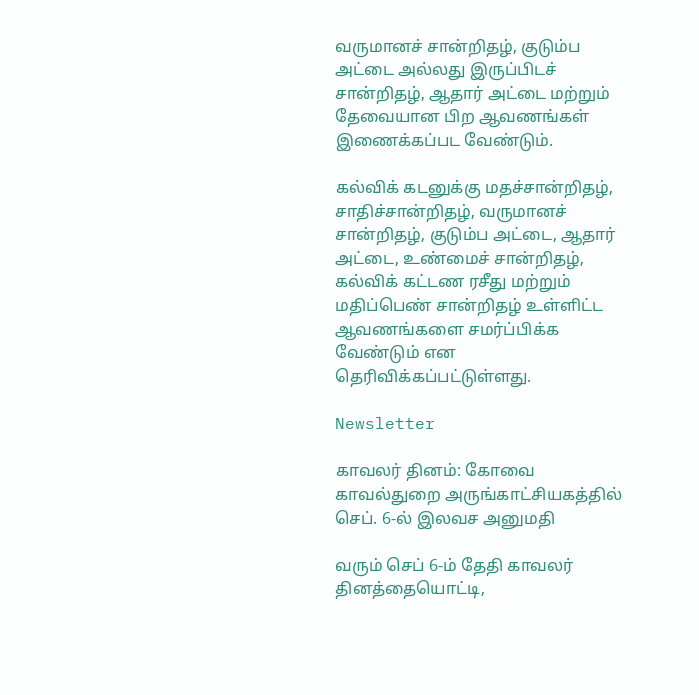வருமானச் சான்றிதழ், குடும்ப அட்டை அல்லது இருப்பிடச் சான்றிதழ், ஆதார் அட்டை மற்றும் தேவையான பிற ஆவணங்கள் இணைக்கப்பட வேண்டும்.

கல்விக் கடனுக்கு மதச்சான்றிதழ், சாதிச்சான்றிதழ், வருமானச் சான்றிதழ், குடும்ப அட்டை, ஆதார் அட்டை, உண்மைச் சான்றிதழ், கல்விக் கட்டண ரசீது மற்றும் மதிப்பெண் சான்றிதழ் உள்ளிட்ட ஆவணங்களை சமர்ப்பிக்க வேண்டும் என தெரிவிக்கப்பட்டுள்ளது.

Newsletter

காவலர் தினம்: கோவை காவல்துறை அருங்காட்சியகத்தில் செப். 6-ல் இலவச அனுமதி

வரும் செப் 6-ம் தேதி காவலர் தினத்தையொட்டி,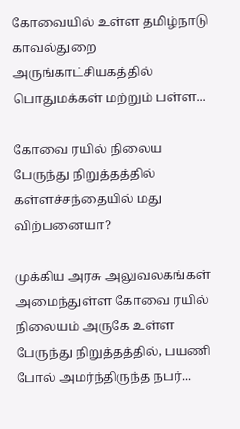கோவையில் உள்ள தமிழ்நாடு காவல்துறை அருங்காட்சியகத்தில் பொதுமக்கள் மற்றும் பள்ள...

கோவை ரயில் நிலைய பேருந்து நிறுத்தத்தில் கள்ளச்சந்தையில் மது விற்பனையா?

முக்கிய அரசு அலுவலகங்கள் அமைந்துள்ள கோவை ரயில் நிலையம் அருகே உள்ள பேருந்து நிறுத்தத்தில், பயணி போல் அமர்ந்திருந்த நபர்...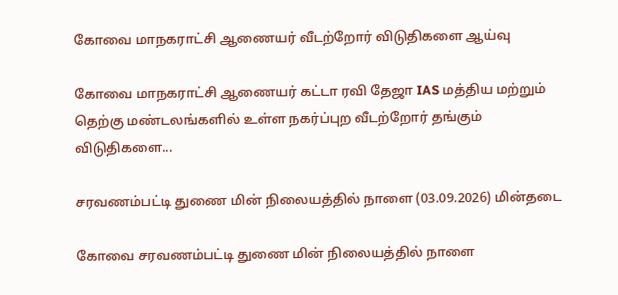கோவை மாநகராட்சி ஆணையர் வீடற்றோர் விடுதிகளை ஆய்வு

கோவை மாநகராட்சி ஆணையர் கட்டா ரவி தேஜா IAS மத்திய மற்றும் தெற்கு மண்டலங்களில் உள்ள நகர்ப்புற வீடற்றோர் தங்கும் விடுதிகளை...

சரவணம்பட்டி துணை மின் நிலையத்தில் நாளை (03.09.2026) மின்தடை

கோவை சரவணம்பட்டி துணை மின் நிலையத்தில் நாளை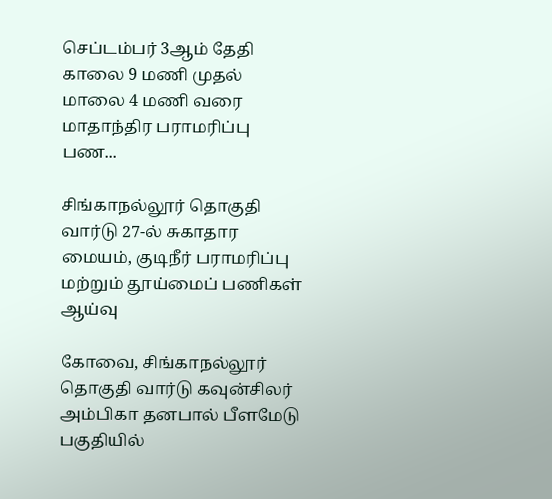செப்டம்பர் 3ஆம் தேதி காலை 9 மணி முதல் மாலை 4 மணி வரை மாதாந்திர பராமரிப்பு பண...

சிங்காநல்லூர் தொகுதி வார்டு 27-ல் சுகாதார மையம், குடிநீர் பராமரிப்பு மற்றும் தூய்மைப் பணிகள் ஆய்வு

கோவை, சிங்காநல்லூர் தொகுதி வார்டு கவுன்சிலர் அம்பிகா தனபால் பீளமேடு பகுதியில்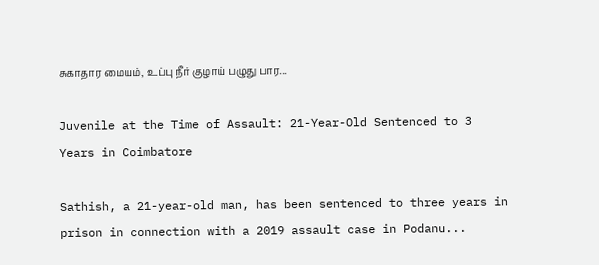சுகாதார மையம், உப்பு நீர் குழாய் பழுது பார...

Juvenile at the Time of Assault: 21-Year-Old Sentenced to 3 Years in Coimbatore

Sathish, a 21-year-old man, has been sentenced to three years in prison in connection with a 2019 assault case in Podanu...